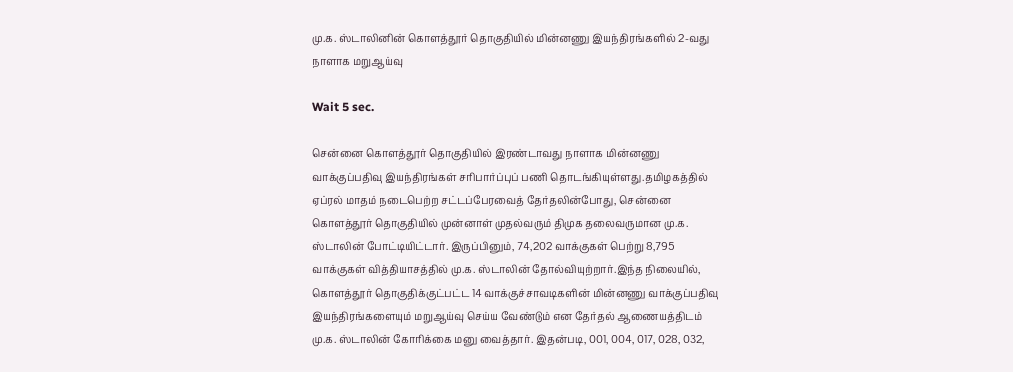மு.க. ஸ்டாலினின் கொளத்தூர் தொகுதியில் மின்னணு இயந்திரங்களில் 2-வது நாளாக மறுஆய்வு

Wait 5 sec.

சென்னை கொளத்தூர் தொகுதியில் இரண்டாவது நாளாக மின்னணு வாக்குப்பதிவு இயந்திரங்கள் சரிபார்ப்புப் பணி தொடங்கியுள்ளது.தமிழகத்தில் ஏப்ரல் மாதம் நடைபெற்ற சட்டப்பேரவைத் தேர்தலின்போது, சென்னை கொளத்தூர் தொகுதியில் முன்னாள் முதல்வரும் திமுக தலைவருமான மு.க. ஸ்டாலின் போட்டியிட்டார். இருப்பினும், 74,202 வாக்குகள் பெற்று 8,795 வாக்குகள் வித்தியாசத்தில் மு.க. ஸ்டாலின் தோல்வியுற்றார்.இந்த நிலையில், கொளத்தூர் தொகுதிக்குட்பட்ட 14 வாக்குச்சாவடிகளின் மின்னணு வாக்குப்பதிவு இயந்திரங்களையும் மறுஆய்வு செய்ய வேண்டும் என தேர்தல் ஆணையத்திடம் மு.க. ஸ்டாலின் கோரிக்கை மனு வைத்தார். இதன்படி, 001, 004, 017, 028, 032,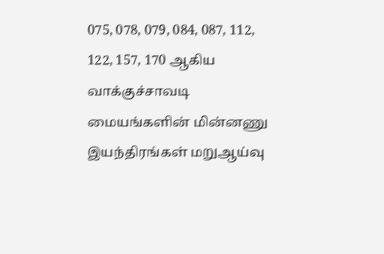075, 078, 079, 084, 087, 112, 122, 157, 170 ஆகிய வாக்குச்சாவடி மையங்களின் மின்னணு இயந்திரங்கள் மறுஆய்வு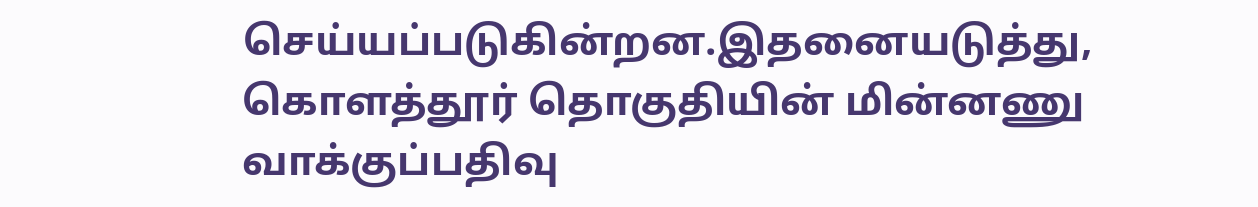செய்யப்படுகின்றன.இதனையடுத்து, கொளத்தூர் தொகுதியின் மின்னணு வாக்குப்பதிவு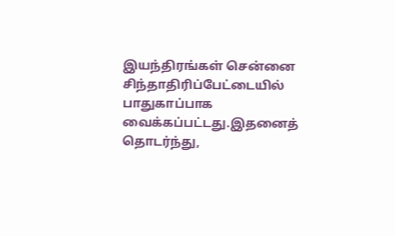இயந்திரங்கள் சென்னை சிந்தாதிரிப்பேட்டையில் பாதுகாப்பாக வைக்கப்பட்டது.இதனைத் தொடர்ந்து,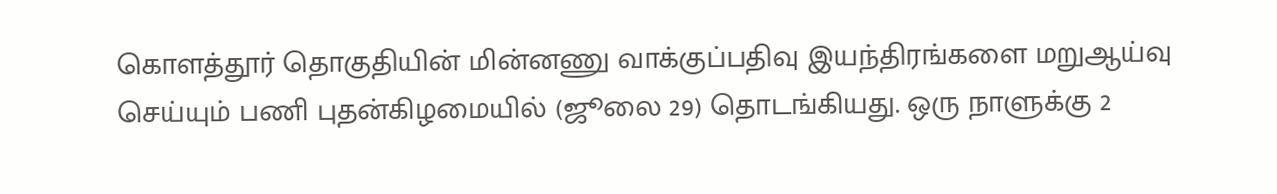கொளத்தூர் தொகுதியின் மின்னணு வாக்குப்பதிவு இயந்திரங்களை மறுஆய்வு செய்யும் பணி புதன்கிழமையில் (ஜூலை 29) தொடங்கியது. ஒரு நாளுக்கு 2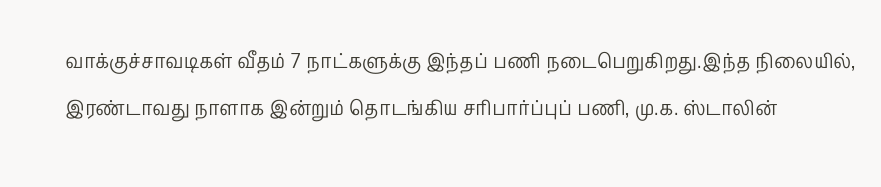வாக்குச்சாவடிகள் வீதம் 7 நாட்களுக்கு இந்தப் பணி நடைபெறுகிறது.இந்த நிலையில், இரண்டாவது நாளாக இன்றும் தொடங்கிய சரிபார்ப்புப் பணி, மு.க. ஸ்டாலின்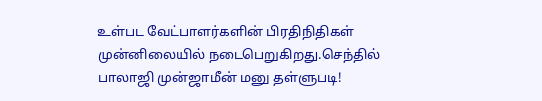உள்பட வேட்பாளர்களின் பிரதிநிதிகள் முன்னிலையில் நடைபெறுகிறது.செந்தில் பாலாஜி முன்ஜாமீன் மனு தள்ளுபடி!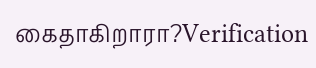கைதாகிறாரா?Verification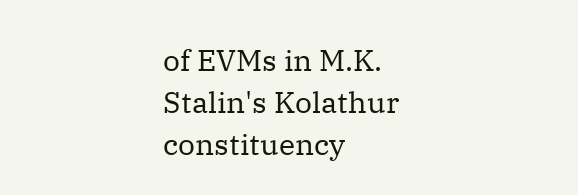of EVMs in M.K. Stalin's Kolathur constituency